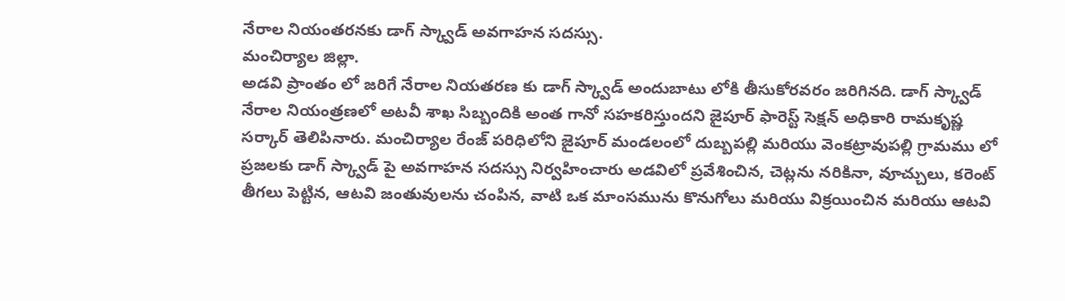నేరాల నియంతరనకు డాగ్ స్క్వాడ్ అవగాహన సదస్సు.
మంచిర్యాల జిల్లా.
అడవి ప్రాంతం లో జరిగే నేరాల నియతరణ కు డాగ్ స్క్వాడ్ అందుబాటు లోకి తీసుకోరవరం జరిగినది. డాగ్ స్క్వాడ్ నేరాల నియంత్రణలో అటవీ శాఖ సిబ్బందికి అంత గానో సహకరిస్తుందని జైపూర్ ఫారెస్ట్ సెక్షన్ అధికారి రామకృష్ణ సర్కార్ తెలిపినారు. మంచిర్యాల రేంజ్ పరిధిలోని జైపూర్ మండలంలో దుబ్బపల్లి మరియు వెంకట్రావుపల్లి గ్రామము లో ప్రజలకు డాగ్ స్క్వాడ్ పై అవగాహన సదస్సు నిర్వహించారు అడవిలో ప్రవేశించిన, చెట్లను నరికినా, వూచ్చులు, కరెంట్ తీగలు పెట్టిన, ఆటవి జంతువులను చంపిన, వాటి ఒక మాంసమును కొనుగోలు మరియు విక్రయించిన మరియు ఆటవి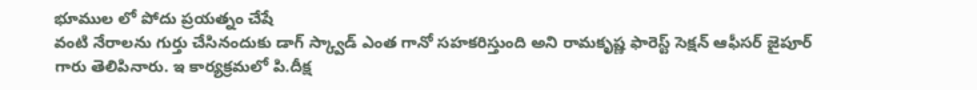భూముల లో పోదు ప్రయత్నం చేషే
వంటి నేరాలను గుర్తు చేసినందుకు డాగ్ స్క్వాడ్ ఎంత గానో సహకరిస్తుంది అని రామకృష్ణ ఫారెస్ట్ సెక్షన్ ఆఫీసర్ జైపూర్ గారు తెలిపినారు. ఇ కార్యక్రమలో పి.దీక్ష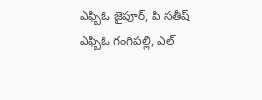ఎఫ్బిఓ జైపూర్, పి సతీష్ ఎఫ్బిఓ గంగిపల్లి, ఎల్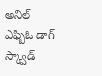అనిల్ ఎఫ్బిఓ డాగ్ స్క్వాడ్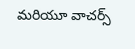మరియూ వాచర్స్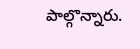పాల్గొన్నారు.